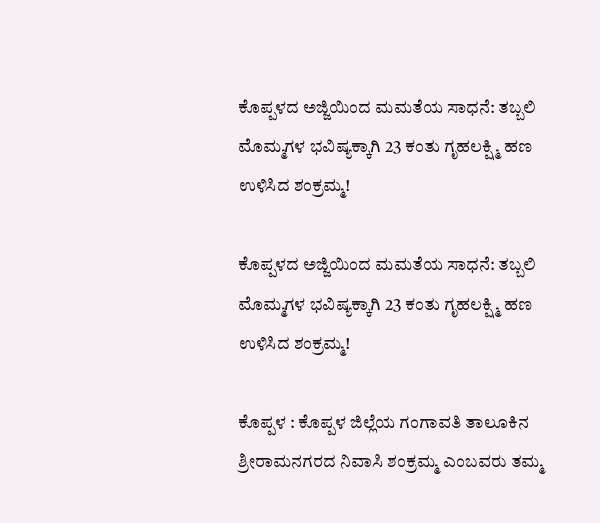ಕೊಪ್ಪಳದ ಅಜ್ಜಿಯಿಂದ ಮಮತೆಯ ಸಾಧನೆ: ತಬ್ಬಲಿ ಮೊಮ್ಮಗಳ ಭವಿಷ್ಯಕ್ಕಾಗಿ 23 ಕಂತು ಗೃಹಲಕ್ಷ್ಮಿ ಹಣ ಉಳಿಸಿದ ಶಂಕ್ರಮ್ಮ!

ಕೊಪ್ಪಳದ ಅಜ್ಜಿಯಿಂದ ಮಮತೆಯ ಸಾಧನೆ: ತಬ್ಬಲಿ ಮೊಮ್ಮಗಳ ಭವಿಷ್ಯಕ್ಕಾಗಿ 23 ಕಂತು ಗೃಹಲಕ್ಷ್ಮಿ ಹಣ ಉಳಿಸಿದ ಶಂಕ್ರಮ್ಮ!

ಕೊಪ್ಪಳ : ಕೊಪ್ಪಳ ಜಿಲ್ಲೆಯ ಗಂಗಾವತಿ ತಾಲೂಕಿನ ಶ್ರೀರಾಮನಗರದ ನಿವಾಸಿ ಶಂಕ್ರಮ್ಮ ಎಂಬವರು ತಮ್ಮ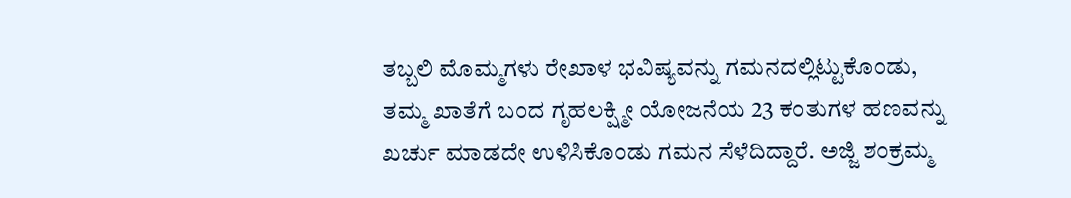ತಬ್ಬಲಿ ಮೊಮ್ಮಗಳು ರೇಖಾಳ ಭವಿಷ್ಯವನ್ನು ಗಮನದಲ್ಲಿಟ್ಟುಕೊಂಡು, ತಮ್ಮ ಖಾತೆಗೆ ಬಂದ ಗೃಹಲಕ್ಷ್ಮೀ ಯೋಜನೆಯ 23 ಕಂತುಗಳ ಹಣವನ್ನು ಖರ್ಚು ಮಾಡದೇ ಉಳಿಸಿಕೊಂಡು ಗಮನ ಸೆಳೆದಿದ್ದಾರೆ. ಅಜ್ಜಿ ಶಂಕ್ರಮ್ಮ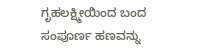ಗೃಹಲಕ್ಷ್ಮೀಯಿಂದ ಬಂದ ಸಂಪೂರ್ಣ ಹಣವನ್ನು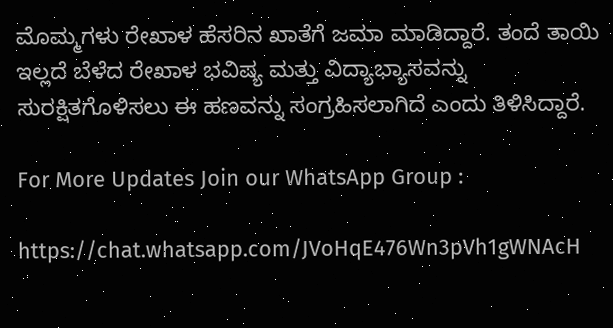ಮೊಮ್ಮಗಳು ರೇಖಾಳ ಹೆಸರಿನ ಖಾತೆಗೆ ಜಮಾ ಮಾಡಿದ್ದಾರೆ. ತಂದೆ ತಾಯಿ ಇಲ್ಲದೆ ಬೆಳೆದ ರೇಖಾಳ ಭವಿಷ್ಯ ಮತ್ತು ವಿದ್ಯಾಭ್ಯಾಸವನ್ನು ಸುರಕ್ಷಿತಗೊಳಿಸಲು ಈ ಹಣವನ್ನು ಸಂಗ್ರಹಿಸಲಾಗಿದೆ ಎಂದು ತಿಳಿಸಿದ್ದಾರೆ.

For More Updates Join our WhatsApp Group :

https://chat.whatsapp.com/JVoHqE476Wn3pVh1gWNAcH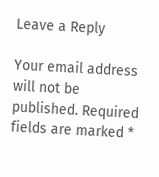Leave a Reply

Your email address will not be published. Required fields are marked *